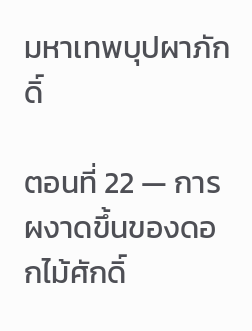มหาเทพบุปผาภักดิ์

ตอนที่ 22 — การผงาดขึ้นของดอกไม้ศักดิ์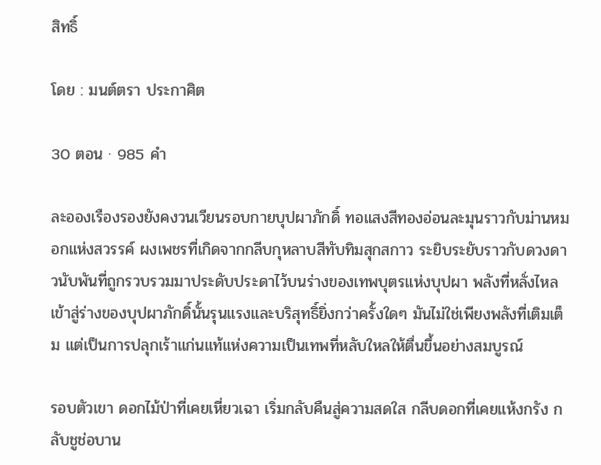สิทธิ์

โดย : มนต์ตรา ประกาศิต

30 ตอน · 985 คำ

ละอองเรืองรองยังคงวนเวียนรอบกายบุปผาภักดิ์ ทอแสงสีทองอ่อนละมุนราวกับม่านหมอกแห่งสวรรค์ ผงเพชรที่เกิดจากกลีบกุหลาบสีทับทิมสุกสกาว ระยิบระยับราวกับดวงดาวนับพันที่ถูกรวบรวมมาประดับประดาไว้บนร่างของเทพบุตรแห่งบุปผา พลังที่หลั่งไหลเข้าสู่ร่างของบุปผาภักดิ์นั้นรุนแรงและบริสุทธิ์ยิ่งกว่าครั้งใดๆ มันไม่ใช่เพียงพลังที่เติมเต็ม แต่เป็นการปลุกเร้าแก่นแท้แห่งความเป็นเทพที่หลับใหลให้ตื่นขึ้นอย่างสมบูรณ์

รอบตัวเขา ดอกไม้ป่าที่เคยเหี่ยวเฉา ‌เริ่มกลับคืนสู่ความสดใส กลีบดอกที่เคยแห้งกรัง กลับชูช่อบาน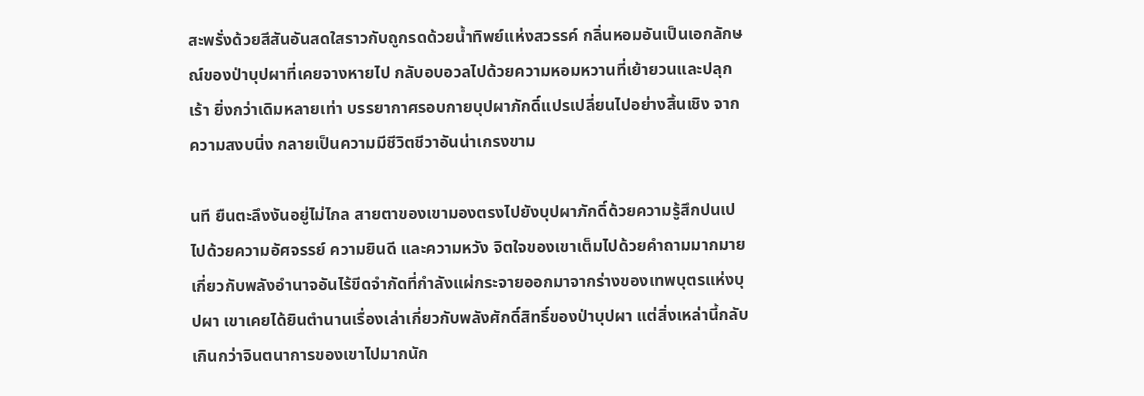สะพรั่งด้วยสีสันอันสดใสราวกับถูกรดด้วยน้ำทิพย์แห่งสวรรค์ กลิ่นหอมอันเป็นเอกลักษณ์ของป่าบุปผาที่เคยจางหายไป กลับอบอวลไปด้วยความหอมหวานที่เย้ายวนและปลุกเร้า ยิ่งกว่าเดิมหลายเท่า บรรยากาศรอบกายบุปผาภักดิ์แปรเปลี่ยนไปอย่างสิ้นเชิง จากความสงบนิ่ง กลายเป็นความมีชีวิตชีวาอันน่าเกรงขาม

นที ยืนตะลึงงันอยู่ไม่ไกล สายตาของเขามองตรงไปยังบุปผาภักดิ์ด้วยความรู้สึกปนเปไปด้วยความอัศจรรย์ ความยินดี และความหวัง จิตใจของเขาเต็มไปด้วยคำถามมากมายเกี่ยวกับพลังอำนาจอันไร้ขีดจำกัดที่กำลังแผ่กระจายออกมาจากร่างของเทพบุตรแห่งบุปผา เขาเคยได้ยินตำนานเรื่องเล่าเกี่ยวกับพลังศักดิ์สิทธิ์ของป่าบุปผา แต่สิ่งเหล่านี้กลับเกินกว่าจินตนาการของเขาไปมากนัก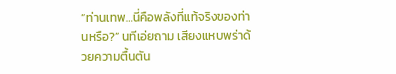“ท่านเทพ…นี่คือพลังที่แท้จริงของท่านหรือ?” นทีเอ่ยถาม เสียงแหบพร่าด้วยความตื้นตัน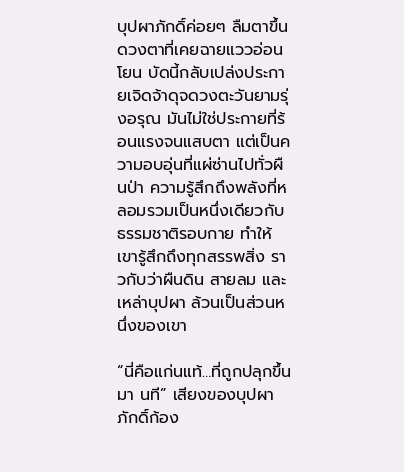บุปผาภักดิ์ค่อยๆ ลืมตาขึ้น ดวงตาที่เคยฉายแววอ่อนโยน บัดนี้กลับเปล่งประกายเจิดจ้าดุจดวงตะวันยามรุ่งอรุณ มันไม่ใช่ประกายที่ร้อนแรงจนแสบตา แต่เป็นความอบอุ่นที่แผ่ซ่านไปทั่วผืนป่า ความรู้สึกถึงพลังที่หลอมรวมเป็นหนึ่งเดียวกับธรรมชาติรอบกาย ‌ทำให้เขารู้สึกถึงทุกสรรพสิ่ง ราวกับว่าผืนดิน สายลม และเหล่าบุปผา ล้วนเป็นส่วนหนึ่งของเขา

“นี่คือแก่นแท้…ที่ถูกปลุกขึ้นมา นที” เสียงของบุปผาภักดิ์ก้อง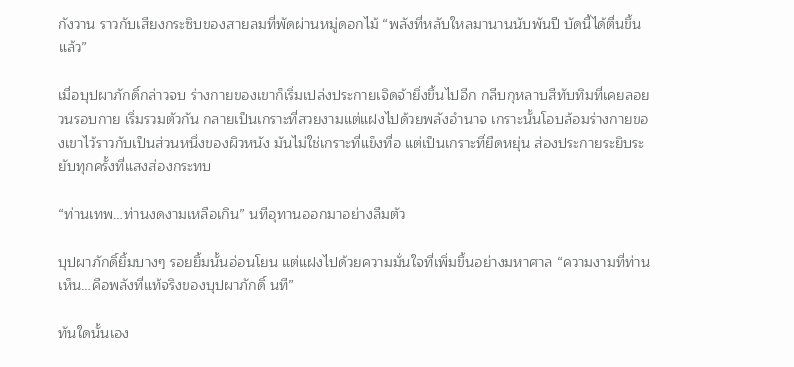กังวาน ราวกับเสียงกระซิบของสายลมที่พัดผ่านหมู่ดอกไม้ ‍“พลังที่หลับใหลมานานนับพันปี บัดนี้ได้ตื่นขึ้นแล้ว”

เมื่อบุปผาภักดิ์กล่าวจบ ร่างกายของเขาก็เริ่มเปล่งประกายเจิดจ้ายิ่งขึ้นไปอีก กลีบกุหลาบสีทับทิมที่เคยลอยวนรอบกาย เริ่มรวมตัวกัน กลายเป็นเกราะที่สวยงามแต่แฝงไปด้วยพลังอำนาจ เกราะนั้นโอบล้อมร่างกายของเขาไว้ราวกับเป็นส่วนหนึ่งของผิวหนัง มันไม่ใช่เกราะที่แข็งทื่อ แต่เป็นเกราะที่ยืดหยุ่น ส่องประกายระยิบระยับทุกครั้งที่แสงส่องกระทบ

“ท่านเทพ…ท่านงดงามเหลือเกิน” นทีอุทานออกมาอย่างลืมตัว

บุปผาภักดิ์ยิ้มบางๆ รอยยิ้มนั้นอ่อนโยน แต่แฝงไปด้วยความมั่นใจที่เพิ่มขึ้นอย่างมหาศาล “ความงามที่ท่านเห็น…คือพลังที่แท้จริงของบุปผาภักดิ์ นที”

ทันใดนั้นเอง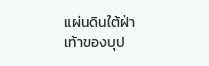แผ่นดินใต้ฝ่าเท้าของบุป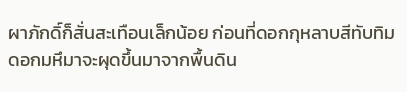ผาภักดิ์ก็สั่นสะเทือนเล็กน้อย ก่อนที่ดอกกุหลาบสีทับทิมดอกมหึมาจะผุดขึ้นมาจากพื้นดิน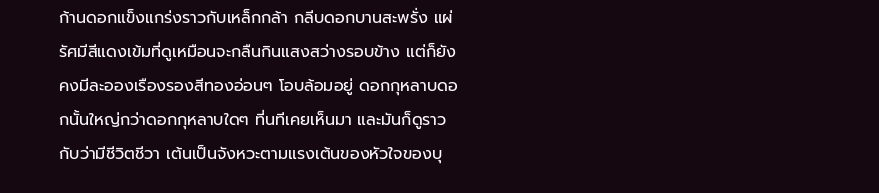ก้านดอกแข็งแกร่งราวกับเหล็กกล้า กลีบดอกบานสะพรั่ง แผ่รัศมีสีแดงเข้มที่ดูเหมือนจะกลืนกินแสงสว่างรอบข้าง แต่ก็ยังคงมีละอองเรืองรองสีทองอ่อนๆ โอบล้อมอยู่ ดอกกุหลาบดอกนั้นใหญ่กว่าดอกกุหลาบใดๆ ที่นทีเคยเห็นมา และมันก็ดูราวกับว่ามีชีวิตชีวา เต้นเป็นจังหวะตามแรงเต้นของหัวใจของบุ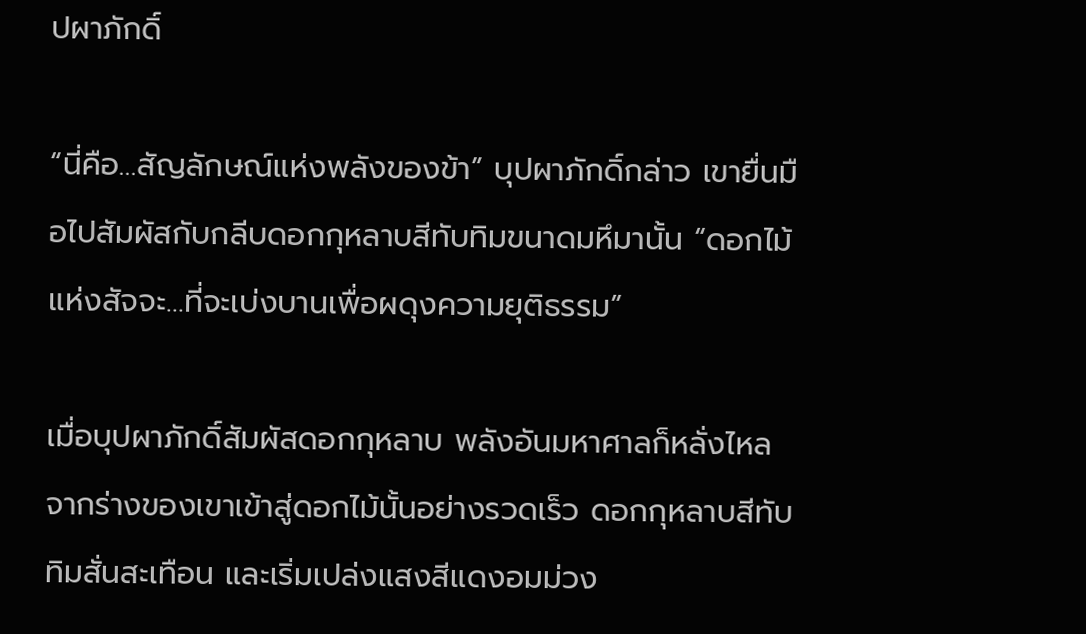ปผาภักดิ์

“นี่คือ…สัญลักษณ์แห่งพลังของข้า” บุปผาภักดิ์กล่าว เขายื่นมือไปสัมผัสกับกลีบดอกกุหลาบสีทับทิมขนาดมหึมานั้น “ดอกไม้แห่งสัจจะ…ที่จะเบ่งบานเพื่อผดุงความยุติธรรม”

เมื่อบุปผาภักดิ์สัมผัสดอกกุหลาบ พลังอันมหาศาลก็หลั่งไหลจากร่างของเขาเข้าสู่ดอกไม้นั้นอย่างรวดเร็ว ดอกกุหลาบสีทับทิมสั่นสะเทือน และเริ่มเปล่งแสงสีแดงอมม่วง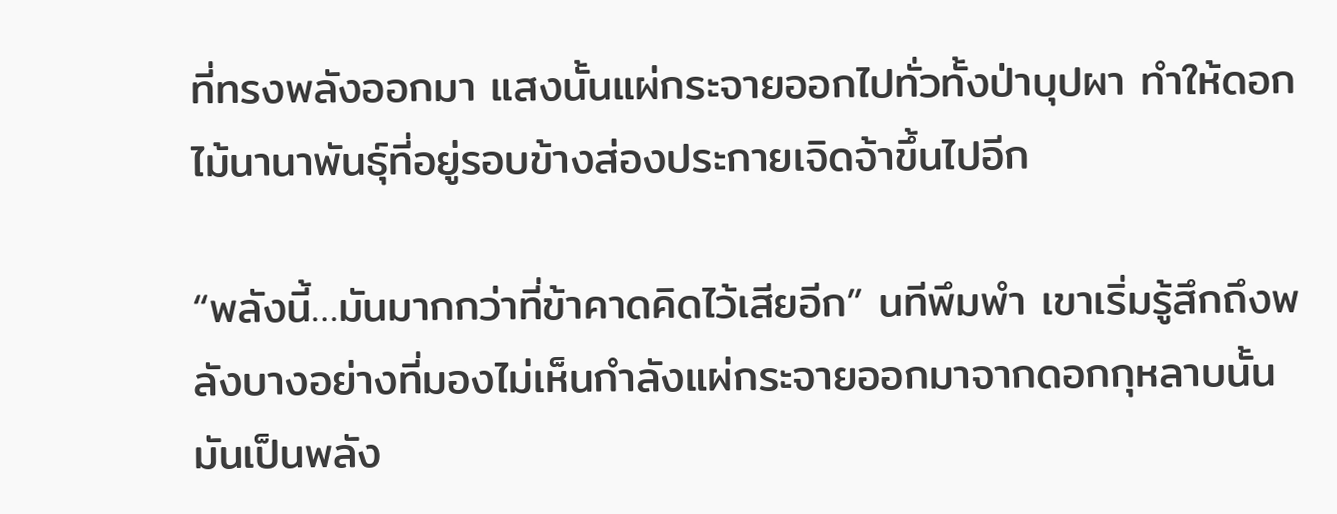ที่ทรงพลังออกมา แสงนั้นแผ่กระจายออกไปทั่วทั้งป่าบุปผา ทำให้ดอกไม้นานาพันธุ์ที่อยู่รอบข้างส่องประกายเจิดจ้าขึ้นไปอีก

“พลังนี้…มันมากกว่าที่ข้าคาดคิดไว้เสียอีก” นทีพึมพำ เขาเริ่มรู้สึกถึงพลังบางอย่างที่มองไม่เห็นกำลังแผ่กระจายออกมาจากดอกกุหลาบนั้น มันเป็นพลัง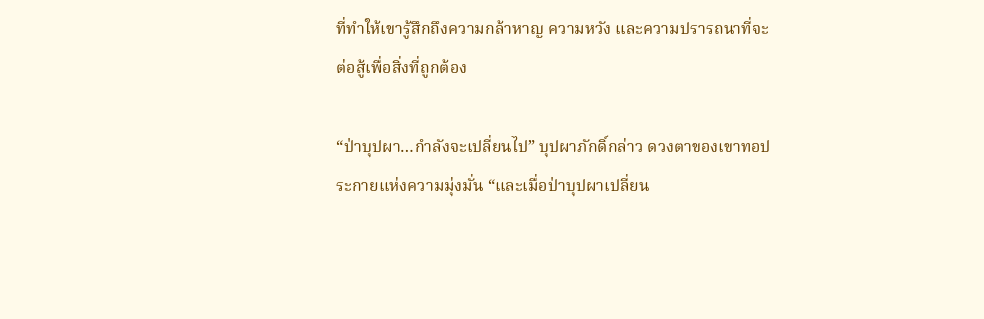ที่ทำให้เขารู้สึกถึงความกล้าหาญ ความหวัง และความปรารถนาที่จะต่อสู้เพื่อสิ่งที่ถูกต้อง

“ป่าบุปผา…กำลังจะเปลี่ยนไป” บุปผาภักดิ์กล่าว ดวงตาของเขาทอประกายแห่งความมุ่งมั่น “และเมื่อป่าบุปผาเปลี่ยน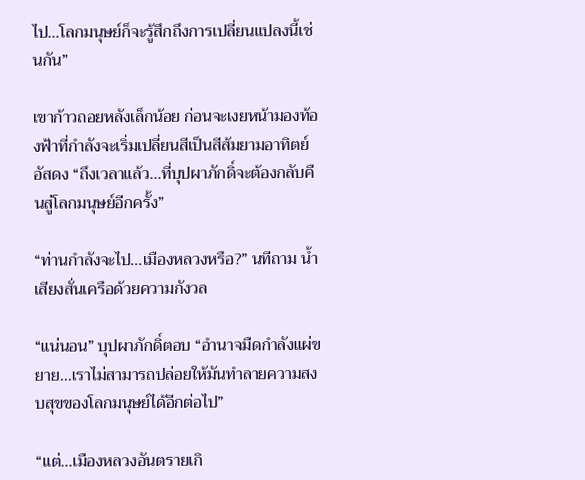ไป…โลกมนุษย์ก็จะรู้สึกถึงการเปลี่ยนแปลงนี้เช่นกัน”

เขาก้าวถอยหลังเล็กน้อย ก่อนจะเงยหน้ามองท้องฟ้าที่กำลังจะเริ่มเปลี่ยนสีเป็นสีส้มยามอาทิตย์อัสดง “ถึงเวลาแล้ว…ที่บุปผาภักดิ์จะต้องกลับคืนสู่โลกมนุษย์อีกครั้ง”

“ท่านกำลังจะไป…เมืองหลวงหรือ?” นทีถาม น้ำเสียงสั่นเครือด้วยความกังวล

“แน่นอน” บุปผาภักดิ์ตอบ “อำนาจมืดกำลังแผ่ขยาย…เราไม่สามารถปล่อยให้มันทำลายความสงบสุขของโลกมนุษย์ได้อีกต่อไป”

“แต่…เมืองหลวงอันตรายเกิ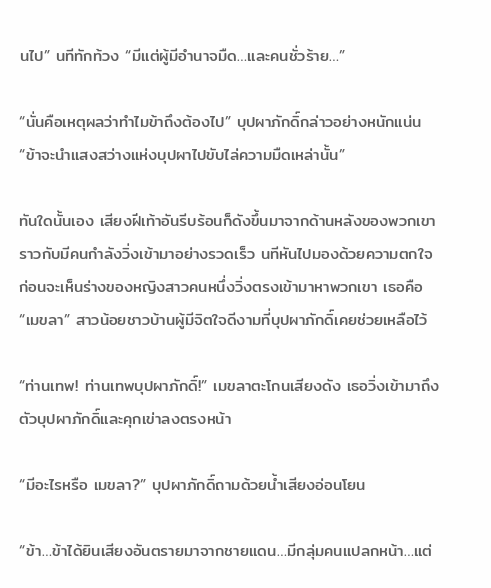นไป” นทีทักท้วง “มีแต่ผู้มีอำนาจมืด…และคนชั่วร้าย…”

“นั่นคือเหตุผลว่าทำไมข้าถึงต้องไป” บุปผาภักดิ์กล่าวอย่างหนักแน่น “ข้าจะนำแสงสว่างแห่งบุปผาไปขับไล่ความมืดเหล่านั้น”

ทันใดนั้นเอง เสียงฝีเท้าอันรีบร้อนก็ดังขึ้นมาจากด้านหลังของพวกเขา ราวกับมีคนกำลังวิ่งเข้ามาอย่างรวดเร็ว นทีหันไปมองด้วยความตกใจ ก่อนจะเห็นร่างของหญิงสาวคนหนึ่งวิ่งตรงเข้ามาหาพวกเขา เธอคือ “เมขลา” สาวน้อยชาวบ้านผู้มีจิตใจดีงามที่บุปผาภักดิ์เคยช่วยเหลือไว้

“ท่านเทพ! ท่านเทพบุปผาภักดิ์!” เมขลาตะโกนเสียงดัง เธอวิ่งเข้ามาถึงตัวบุปผาภักดิ์และคุกเข่าลงตรงหน้า

“มีอะไรหรือ เมขลา?” บุปผาภักดิ์ถามด้วยน้ำเสียงอ่อนโยน

“ข้า…ข้าได้ยินเสียงอันตรายมาจากชายแดน…มีกลุ่มคนแปลกหน้า…แต่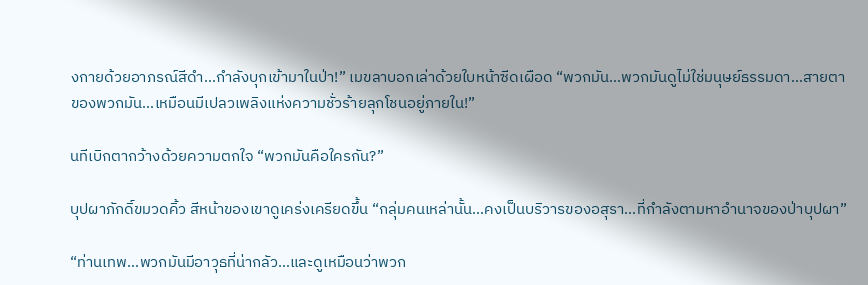งกายด้วยอาภรณ์สีดำ…กำลังบุกเข้ามาในป่า!” เมขลาบอกเล่าด้วยใบหน้าซีดเผือด “พวกมัน…พวกมันดูไม่ใช่มนุษย์ธรรมดา…สายตาของพวกมัน…เหมือนมีเปลวเพลิงแห่งความชั่วร้ายลุกโชนอยู่ภายใน!”

นทีเบิกตากว้างด้วยความตกใจ “พวกมันคือใครกัน?”

บุปผาภักดิ์ขมวดคิ้ว สีหน้าของเขาดูเคร่งเครียดขึ้น “กลุ่มคนเหล่านั้น…คงเป็นบริวารของอสุรา…ที่กำลังตามหาอำนาจของป่าบุปผา”

“ท่านเทพ…พวกมันมีอาวุธที่น่ากลัว…และดูเหมือนว่าพวก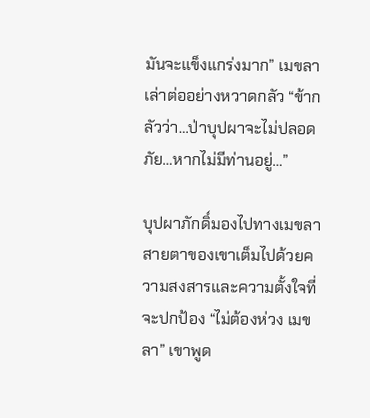มันจะแข็งแกร่งมาก” เมขลาเล่าต่ออย่างหวาดกลัว “ข้ากลัวว่า…ป่าบุปผาจะไม่ปลอดภัย…หากไม่มีท่านอยู่…”

บุปผาภักดิ์มองไปทางเมขลา สายตาของเขาเต็มไปด้วยความสงสารและความตั้งใจที่จะปกป้อง “ไม่ต้องห่วง เมขลา” เขาพูด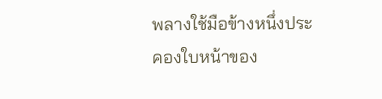พลางใช้มือข้างหนึ่งประคองใบหน้าของ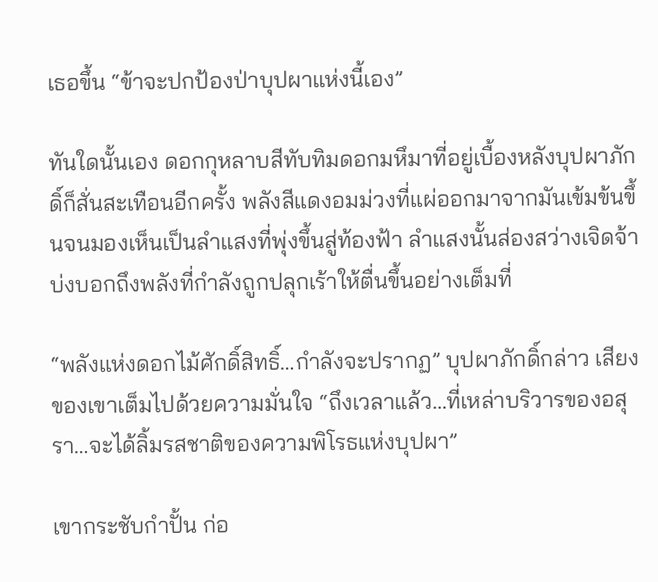เธอขึ้น “ข้าจะปกป้องป่าบุปผาแห่งนี้เอง”

ทันใดนั้นเอง ดอกกุหลาบสีทับทิมดอกมหึมาที่อยู่เบื้องหลังบุปผาภักดิ์ก็สั่นสะเทือนอีกครั้ง พลังสีแดงอมม่วงที่แผ่ออกมาจากมันเข้มข้นขึ้นจนมองเห็นเป็นลำแสงที่พุ่งขึ้นสู่ท้องฟ้า ลำแสงนั้นส่องสว่างเจิดจ้า บ่งบอกถึงพลังที่กำลังถูกปลุกเร้าให้ตื่นขึ้นอย่างเต็มที่

“พลังแห่งดอกไม้ศักดิ์สิทธิ์…กำลังจะปรากฏ” บุปผาภักดิ์กล่าว เสียงของเขาเต็มไปด้วยความมั่นใจ “ถึงเวลาแล้ว…ที่เหล่าบริวารของอสุรา…จะได้ลิ้มรสชาติของความพิโรธแห่งบุปผา”

เขากระชับกำปั้น ก่อ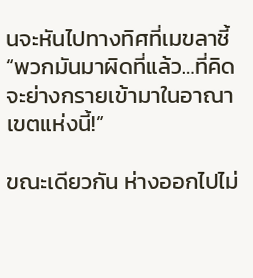นจะหันไปทางทิศที่เมขลาชี้ “พวกมันมาผิดที่แล้ว…ที่คิดจะย่างกรายเข้ามาในอาณาเขตแห่งนี้!”

ขณะเดียวกัน ห่างออกไปไม่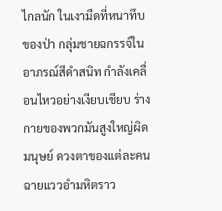ไกลนัก ในเงามืดที่หนาทึบของป่า กลุ่มชายฉกรรจ์ในอาภรณ์สีดำสนิท กำลังเคลื่อนไหวอย่างเงียบเชียบ ร่างกายของพวกมันสูงใหญ่ผิดมนุษย์ ดวงตาของแต่ละคนฉายแววอำมหิตราว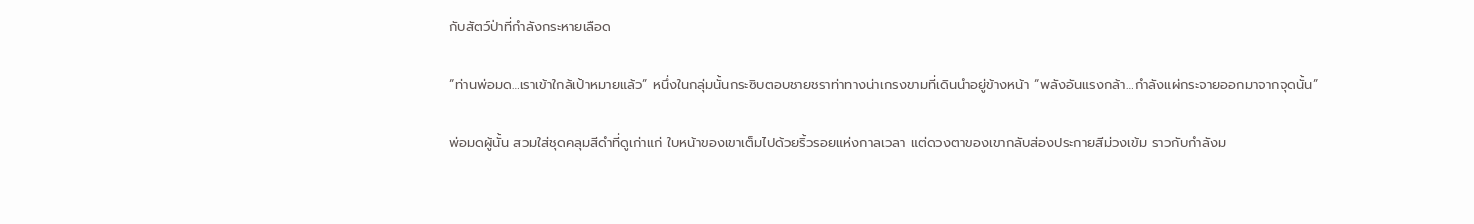กับสัตว์ป่าที่กำลังกระหายเลือด

“ท่านพ่อมด…เราเข้าใกล้เป้าหมายแล้ว” หนึ่งในกลุ่มนั้นกระซิบตอบชายชราท่าทางน่าเกรงขามที่เดินนำอยู่ข้างหน้า “พลังอันแรงกล้า…กำลังแผ่กระจายออกมาจากจุดนั้น”

พ่อมดผู้นั้น สวมใส่ชุดคลุมสีดำที่ดูเก่าแก่ ใบหน้าของเขาเต็มไปด้วยริ้วรอยแห่งกาลเวลา แต่ดวงตาของเขากลับส่องประกายสีม่วงเข้ม ราวกับกำลังม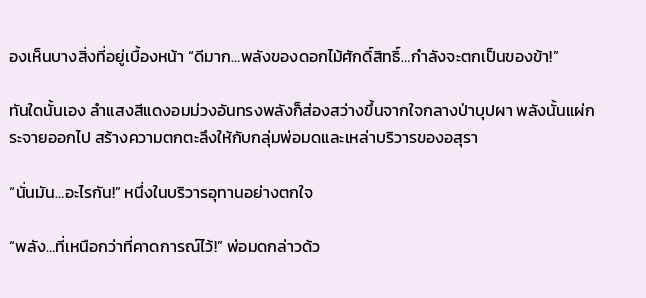องเห็นบางสิ่งที่อยู่เบื้องหน้า “ดีมาก…พลังของดอกไม้ศักดิ์สิทธิ์…กำลังจะตกเป็นของข้า!”

ทันใดนั้นเอง ลำแสงสีแดงอมม่วงอันทรงพลังก็ส่องสว่างขึ้นจากใจกลางป่าบุปผา พลังนั้นแผ่กระจายออกไป สร้างความตกตะลึงให้กับกลุ่มพ่อมดและเหล่าบริวารของอสุรา

“นั่นมัน…อะไรกัน!” หนึ่งในบริวารอุทานอย่างตกใจ

“พลัง…ที่เหนือกว่าที่คาดการณ์ไว้!” พ่อมดกล่าวด้ว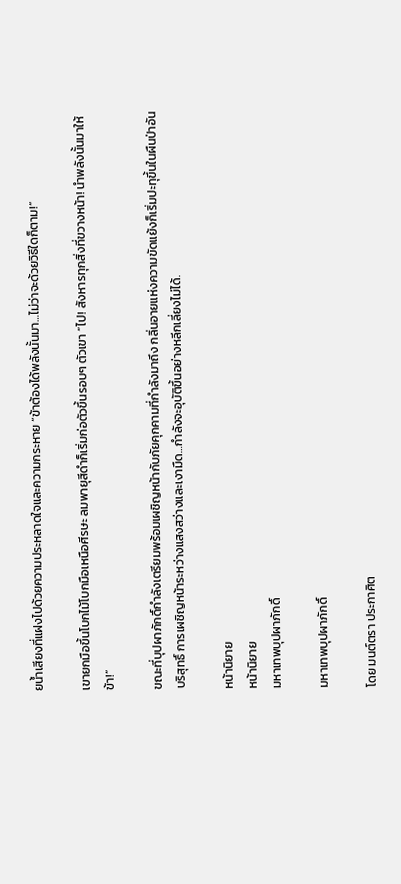ยน้ำเสียงที่แฝงไปด้วยความประหลาดใจและความกระหาย “ข้าต้องได้พลังนั้นมา…ไม่ว่าจะด้วยวิธีใดก็ตาม!”

เขายกมือขึ้นโบกไม้โบกมือเหนือศีรษะ ลมพายุสีดำก็เริ่มก่อตัวขึ้นรอบๆ ตัวเขา “ไป! สังหารทุกสิ่งที่ขวางหน้า! นำพลังนั้นมาให้ข้า!”

ขณะที่บุปผาภักดิ์กำลังเตรียมพร้อมเผชิญหน้ากับภัยคุกคามที่กำลังมาถึง กลิ่นอายแห่งความขัดแย้งก็เริ่มปะทุขึ้นในผืนป่าอันบริสุทธิ์ การเผชิญหน้าระหว่างแสงสว่างและเงามืด…กำลังจะอุบัติขึ้นอย่างหลีกเลี่ยงไม่ได้.

หน้านิยาย
หน้านิยาย
มหาเทพบุปผาภักดิ์

มหาเทพบุปผาภักดิ์

โดย มนต์ตรา ประกาศิต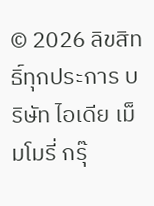© 2026 ลิขสิทธิ์ทุกประการ บริษัท ไอเดีย เม็มโมรี่ กรุ๊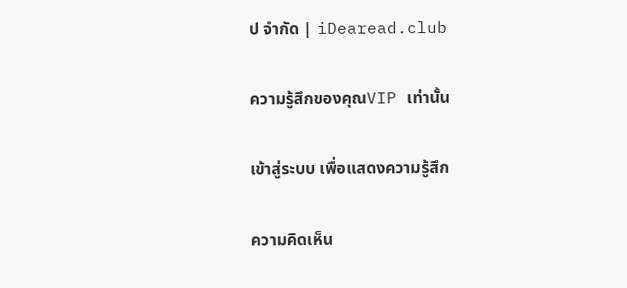ป จำกัด | iDearead.club

ความรู้สึกของคุณVIP เท่านั้น

เข้าสู่ระบบ เพื่อแสดงความรู้สึก

ความคิดเห็น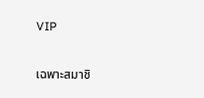VIP

เฉพาะสมาชิ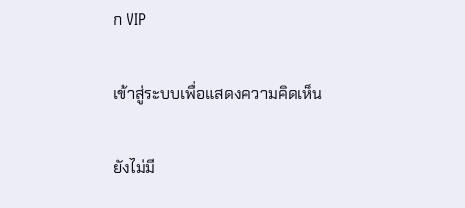ก VIP

เข้าสู่ระบบเพื่อแสดงความคิดเห็น

ยังไม่มี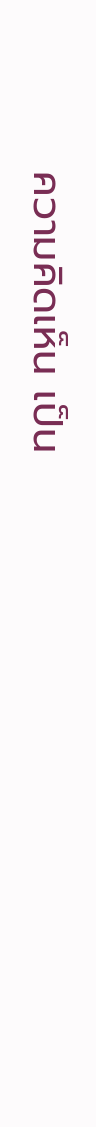ความคิดเห็น เป็น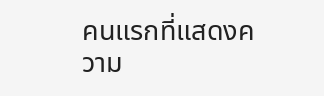คนแรกที่แสดงความ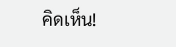คิดเห็น!